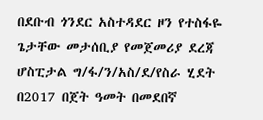በደቡብ ጎንደር አስተዳደር ዞን የተስፋዬ ጌታቸው መታሰቢያ የመጀመሪያ ደረጃ ሆስፒታል ግ/ፋ/ን/አስ/ደ/የስራ ሂደት በ2017 በጀት ዓመት በመደበኛ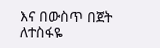እና በውስጥ በጀት ለተስፋዬ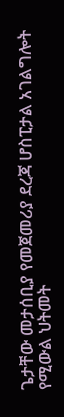ጌታቸው መታሰቢያ የመጀመሪያ ደረጃ ሆስፒታል አገልግሎት የሚውል ህትመት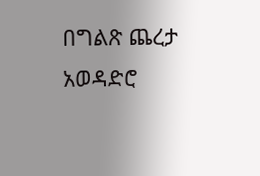በግልጽ ጨረታ አወዳድሮ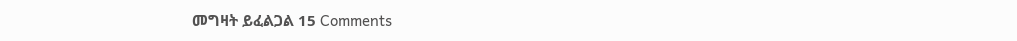መግዛት ይፈልጋል 15 Comments